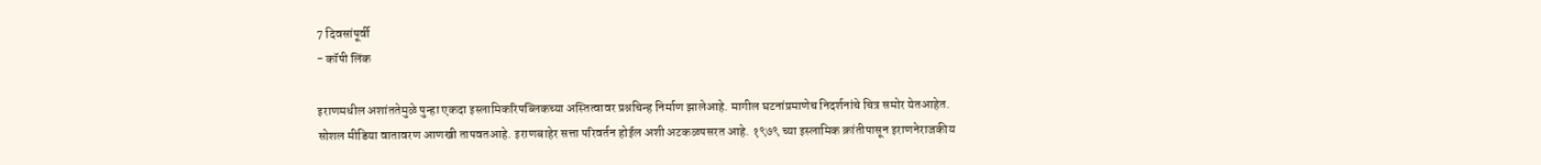7 दिवसांपूर्वी
- कॉपी लिंक

इराणमधील अशांततेमुळे पुन्हा एकदा इस्लामिकरिपब्लिकच्या अस्तित्वावर प्रश्नचिन्ह निर्माण झालेआहे. मागील घटनांप्रमाणेच निदर्शनांचे चित्र समोर येतआहेत. सोशल मीडिया वातावरण आणखी तापवतआहे. इराणबाहेर सत्ता परिवर्तन होईल अशी अटकळपसरत आहे. १९७९ च्या इस्लामिक क्रांतीपासून इराणनेराजकीय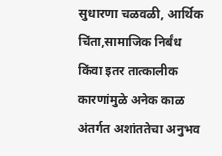सुधारणा चळवळी, आर्थिक चिंता,सामाजिक निर्बंध किंवा इतर तात्कालीक कारणांमुळे अनेक काळ अंतर्गत अशांततेचा अनुभव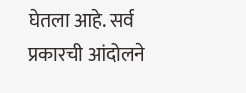घेतला आहे. सर्व प्रकारची आंदोलने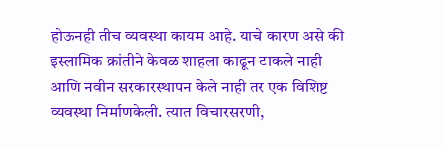होऊनही तीच व्यवस्था कायम आहे. याचे कारण असे की इस्लामिक क्रांतीने केवळ शाहला काढून टाकले नाही आणि नवीन सरकारस्थापन केले नाही तर एक विशिष्ट व्यवस्था निर्माणकेली. त्यात विचारसरणी,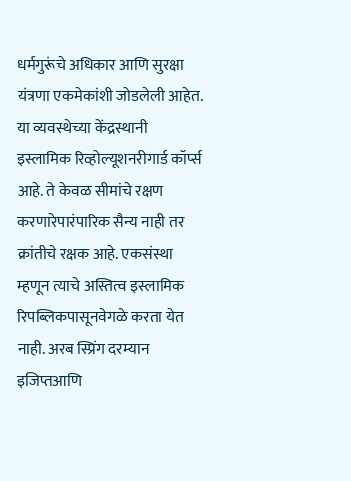धर्मगुरूंचे अधिकार आणि सुरक्षा यंत्रणा एकमेकांशी जोडलेली आहेत.
या व्यवस्थेच्या केंद्रस्थानी इस्लामिक रिव्होल्यूशनरीगार्ड कॉर्प्स आहे. ते केवळ सीमांचे रक्षण करणारेपारंपारिक सैन्य नाही तर क्रांतीचे रक्षक आहे. एकसंस्था म्हणून त्याचे अस्तित्व इस्लामिक रिपब्लिकपासूनवेगळे करता येत नाही. अरब स्प्रिंग दरम्यान इजिप्तआणि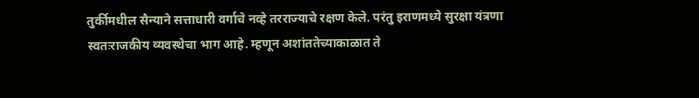तुर्कीमधील सैन्याने सत्ताधारी वर्गाचे नव्हे तरराज्याचे रक्षण केले. परंतु इराणमध्ये सुरक्षा यंत्रणा स्वतःराजकीय व्यवस्थेचा भाग आहे. म्हणून अशांततेच्याकाळात ते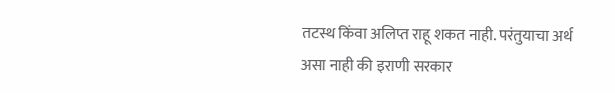तटस्थ किंवा अलिप्त राहू शकत नाही. परंतुयाचा अर्थ असा नाही की इराणी सरकार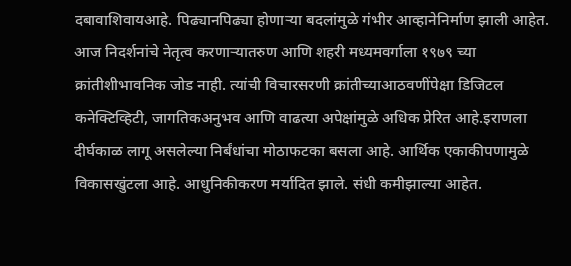दबावाशिवायआहे. पिढ्यानपिढ्या होणाऱ्या बदलांमुळे गंभीर आव्हानेनिर्माण झाली आहेत. आज निदर्शनांचे नेतृत्व करणाऱ्यातरुण आणि शहरी मध्यमवर्गाला १९७९ च्या क्रांतीशीभावनिक जोड नाही. त्यांची विचारसरणी क्रांतीच्याआठवणींपेक्षा डिजिटल कनेक्टिव्हिटी, जागतिकअनुभव आणि वाढत्या अपेक्षांमुळे अधिक प्रेरित आहे.इराणला दीर्घकाळ लागू असलेल्या निर्बंधांचा मोठाफटका बसला आहे. आर्थिक एकाकीपणामुळे विकासखुंटला आहे. आधुनिकीकरण मर्यादित झाले. संधी कमीझाल्या आहेत.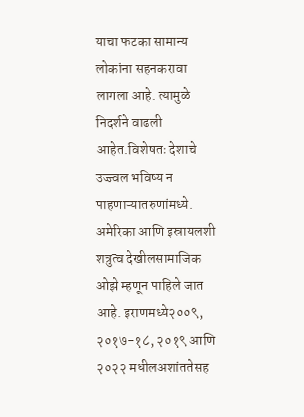याचा फटका सामान्य लोकांना सहनकरावा लागला आहे. त्यामुळे निदर्शने वाढली आहेत.विशेषतः देशाचे उज्ज्वल भविष्य न पाहणाऱ्यातरुणांमध्ये. अमेरिका आणि इस्रायलशी शत्रुत्व देखीलसामाजिक ओझे म्हणून पाहिले जात आहे. इराणमध्ये२००९, २०१७-१८, २०१९ आणि २०२२ मधीलअशांततेसह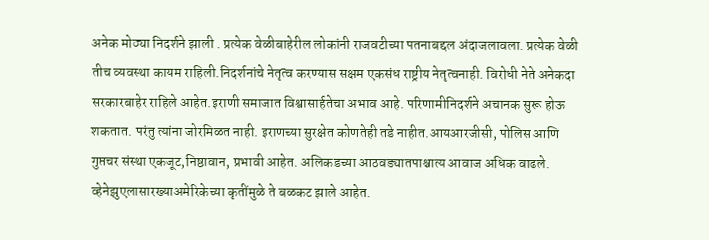अनेक मोठ्या निदर्शने झाली . प्रत्येक वेळीबाहेरील लोकांनी राजवटीच्या पतनाबद्दल अंदाजलावला. प्रत्येक वेळी तीच व्यवस्था कायम राहिली.निदर्शनांचे नेतृत्व करण्यास सक्षम एकसंध राष्ट्रीय नेतृत्वनाही. विरोधी नेते अनेकदा सरकारबाहेर राहिले आहेत.इराणी समाजात विश्वासार्हतेचा अभाव आहे. परिणामीनिदर्शने अचानक सुरू होऊ शकतात. परंतु त्यांना जोरमिळत नाही. इराणच्या सुरक्षेत कोणतेही तडे नाहीत.आयआरजीसी, पोलिस आणि गुप्तचर संस्था एकजूट,निष्ठावान, प्रभावी आहेत. अलिकडच्या आठवड्यातपाश्चात्य आवाज अधिक वाढले. व्हेनेझुएलासारख्याअमेरिकेच्या कृतींमुळे ते बळकट झाले आहेत.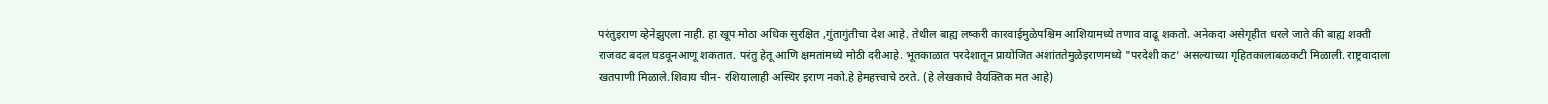परंतुइराण व्हेनेझुएला नाही. हा खूप मोठा अधिक सुरक्षित ,गुंतागुंतीचा देश आहे. तेथील बाह्य लष्करी कारवाईमुळेपश्चिम आशियामध्ये तणाव वाढू शकतो. अनेकदा असेगृहीत धरले जाते की बाह्य शक्ती राजवट बदल घडवूनआणू शकतात. परंतु हेतू आणि क्षमतांमध्ये मोठी दरीआहे. भूतकाळात परदेशातून प्रायोजित अशांततेमुळेइराणमध्ये "परदेशी कट’ असल्याच्या गृहितकालाबळकटी मिळाली. राष्ट्रवादाला खतपाणी मिळाले.शिवाय चीन- रशियालाही अस्थिर इराण नको.हे हेमहत्त्वाचे ठरते. (हे लेखकाचे वैयक्तिक मत आहे)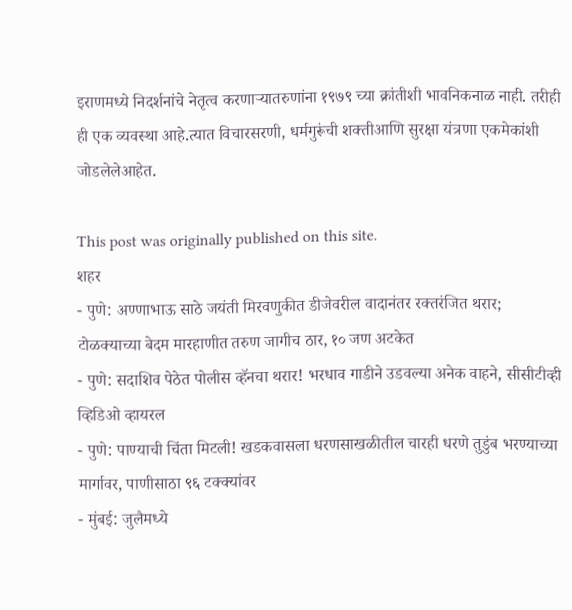इराणमध्ये निदर्शनांचे नेतृत्व करणाऱ्यातरुणांना १९७९ च्या क्रांतीशी भावनिकनाळ नाही. तरीही ही एक व्यवस्था आहे.त्यात विचारसरणी, धर्मगुरूंची शक्तीआणि सुरक्षा यंत्रणा एकमेकांशी जोडलेलेआहेत.

This post was originally published on this site.
शहर
- पुणे: अण्णाभाऊ साठे जयंती मिरवणुकीत डीजेवरील वादानंतर रक्तरंजित थरार; टोळक्याच्या बेदम मारहाणीत तरुण जागीच ठार, १० जण अटकेत
- पुणे: सदाशिव पेठेत पोलीस व्हॅनचा थरार! भरधाव गाडीने उडवल्या अनेक वाहने, सीसीटीव्ही व्हिडिओ व्हायरल
- पुणे: पाण्याची चिंता मिटली! खडकवासला धरणसाखळीतील चारही धरणे तुडुंब भरण्याच्या मार्गावर, पाणीसाठा ९६ टक्क्यांवर
- मुंबई: जुलैमध्ये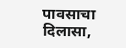पावसाचा दिलासा,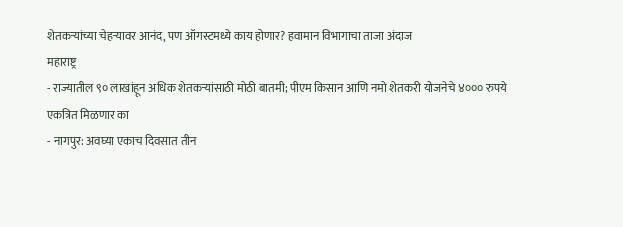शेतकऱ्यांच्या चेहऱ्यावर आनंद, पण ऑगस्टमध्ये काय होणार? हवामान विभागाचा ताजा अंदाज
महाराष्ट्र
- राज्यातील ९० लाखांहून अधिक शेतकऱ्यांसाठी मोठी बातमी; पीएम किसान आणि नमो शेतकरी योजनेचे ४००० रुपये एकत्रित मिळणार का
- नागपुर: अवघ्या एकाच दिवसात तीन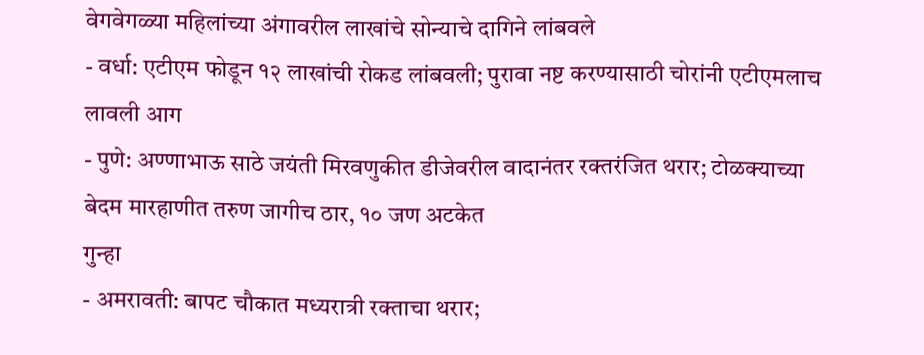वेगवेगळ्या महिलांच्या अंगावरील लाखांचे सोन्याचे दागिने लांबवले
- वर्धा: एटीएम फोडून १२ लाखांची रोकड लांबवली; पुरावा नष्ट करण्यासाठी चोरांनी एटीएमलाच लावली आग
- पुणे: अण्णाभाऊ साठे जयंती मिरवणुकीत डीजेवरील वादानंतर रक्तरंजित थरार; टोळक्याच्या बेदम मारहाणीत तरुण जागीच ठार, १० जण अटकेत
गुन्हा
- अमरावती: बापट चौकात मध्यरात्री रक्ताचा थरार;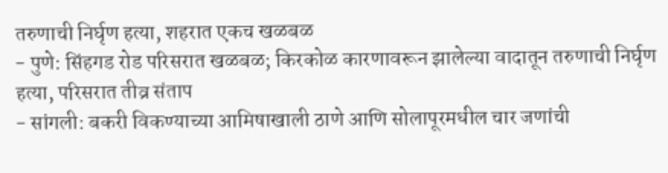तरुणाची निर्घृण हत्या, शहरात एकच खळबळ
- पुणे: सिंहगड रोड परिसरात खळबळ; किरकोळ कारणावरून झालेल्या वादातून तरुणाची निर्घृण हत्या, परिसरात तीव्र संताप
- सांगली: बकरी विकण्याच्या आमिषाखाली ठाणे आणि सोलापूरमधील चार जणांची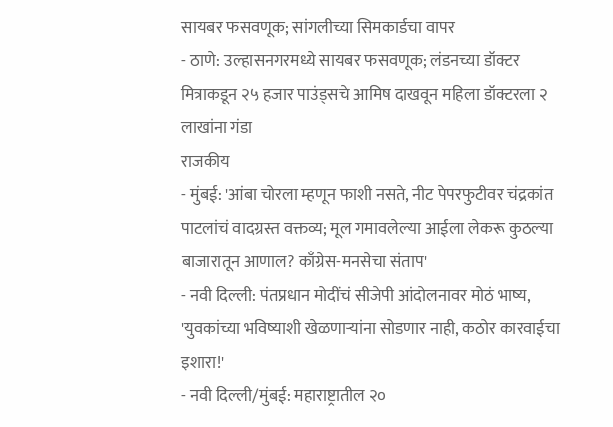सायबर फसवणूक; सांगलीच्या सिमकार्डचा वापर
- ठाणे: उल्हासनगरमध्ये सायबर फसवणूक; लंडनच्या डॉक्टर मित्राकडून २५ हजार पाउंड्सचे आमिष दाखवून महिला डॉक्टरला २ लाखांना गंडा
राजकीय
- मुंबई: 'आंबा चोरला म्हणून फाशी नसते, नीट पेपरफुटीवर चंद्रकांत पाटलांचं वादग्रस्त वक्तव्य; मूल गमावलेल्या आईला लेकरू कुठल्या बाजारातून आणाल? काँग्रेस-मनसेचा संताप'
- नवी दिल्ली: पंतप्रधान मोदींचं सीजेपी आंदोलनावर मोठं भाष्य, 'युवकांच्या भविष्याशी खेळणाऱ्यांना सोडणार नाही, कठोर कारवाईचा इशारा!'
- नवी दिल्ली/मुंबई: महाराष्ट्रातील २०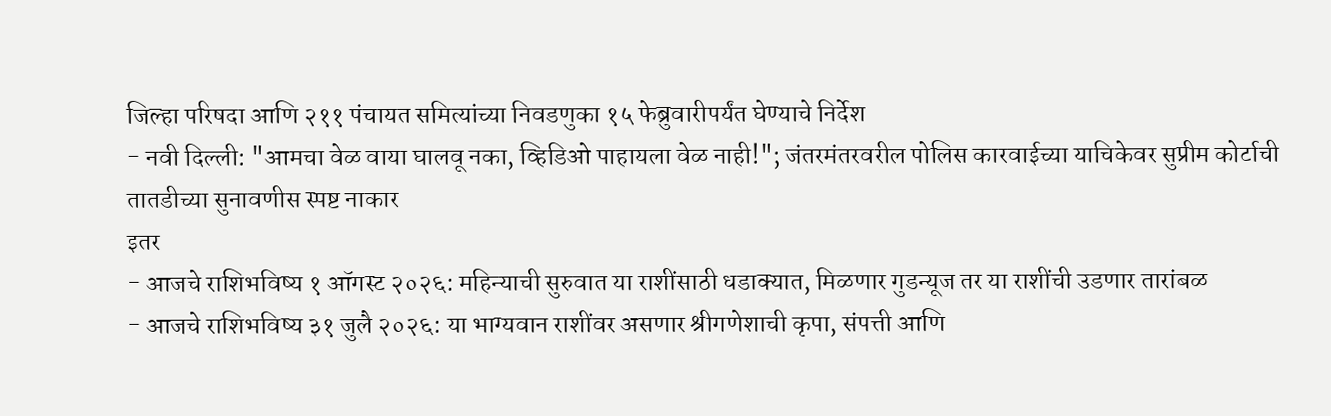जिल्हा परिषदा आणि २११ पंचायत समित्यांच्या निवडणुका १५ फेब्रुवारीपर्यंत घेण्याचे निर्देश
- नवी दिल्ली: "आमचा वेळ वाया घालवू नका, व्हिडिओ पाहायला वेळ नाही!"; जंतरमंतरवरील पोलिस कारवाईच्या याचिकेवर सुप्रीम कोर्टाची तातडीच्या सुनावणीस स्पष्ट नाकार
इतर
- आजचे राशिभविष्य १ ऑगस्ट २०२६: महिन्याची सुरुवात या राशींसाठी धडाक्यात, मिळणार गुडन्यूज तर या राशींची उडणार तारांबळ
- आजचे राशिभविष्य ३१ जुलै २०२६: या भाग्यवान राशींवर असणार श्रीगणेशाची कृपा, संपत्ती आणि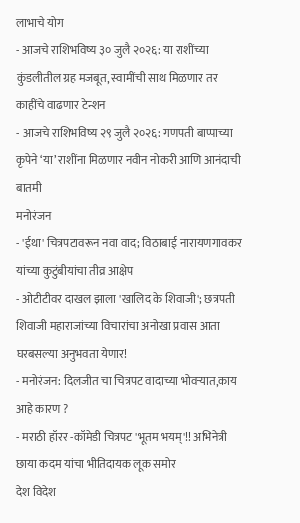लाभाचे योग
- आजचे राशिभविष्य ३० जुलै २०२६: या राशींच्या कुंडलीतील ग्रह मजबूत, स्वामींची साथ मिळणार तर काहींचे वाढणार टेन्शन
- आजचे राशिभविष्य २९ जुलै २०२६: गणपती बाप्पाच्या कृपेने ‘या’ राशींना मिळणार नवीन नोकरी आणि आनंदाची बातमी
मनोरंजन
- 'ईथा' चित्रपटावरून नवा वाद; विठाबाई नारायणगावकर यांच्या कुटुंबीयांचा तीव्र आक्षेप
- ओटीटीवर दाखल झाला 'खालिद के शिवाजी'; छत्रपती शिवाजी महाराजांच्या विचारांचा अनोखा प्रवास आता घरबसल्या अनुभवता येणार!
- मनोरंजन: दिलजीत चा चित्रपट वादाच्या भोवऱ्यात,काय आहे कारण ?
- मराठी हॉरर -कॉमेडी चित्रपट 'भूतम भयम्'!! अभिनेत्री छाया कदम यांचा भीतिदायक लूक समोर
देश विदेश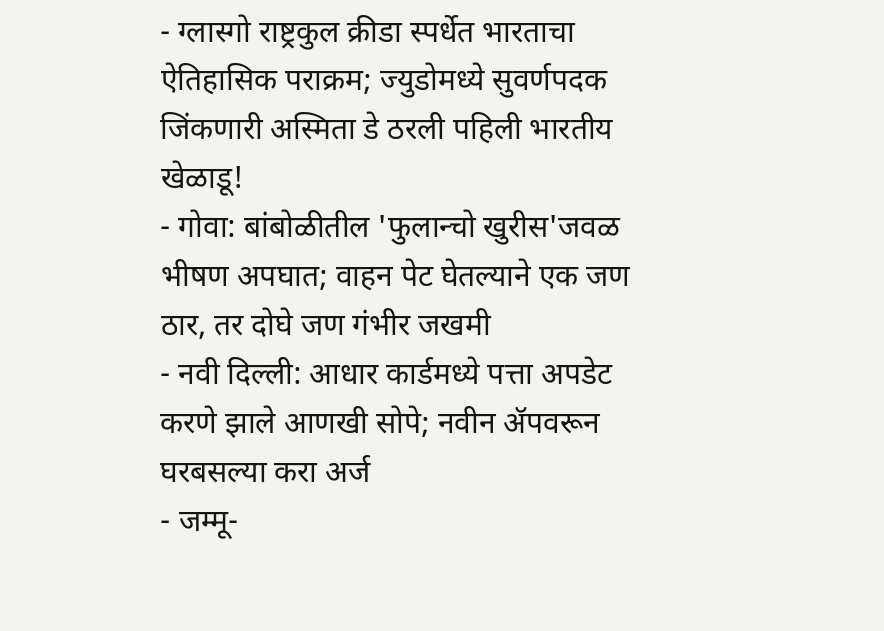- ग्लास्गो राष्ट्रकुल क्रीडा स्पर्धेत भारताचा ऐतिहासिक पराक्रम; ज्युडोमध्ये सुवर्णपदक जिंकणारी अस्मिता डे ठरली पहिली भारतीय खेळाडू!
- गोवा: बांबोळीतील 'फुलान्चो खुरीस'जवळ भीषण अपघात; वाहन पेट घेतल्याने एक जण ठार, तर दोघे जण गंभीर जखमी
- नवी दिल्ली: आधार कार्डमध्ये पत्ता अपडेट करणे झाले आणखी सोपे; नवीन ॲपवरून घरबसल्या करा अर्ज
- जम्मू-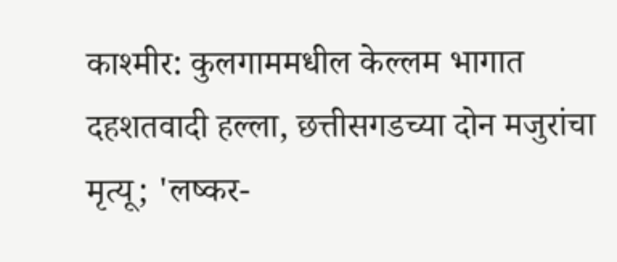काश्मीर: कुलगाममधील केल्लम भागात दहशतवादी हल्ला, छत्तीसगडच्या दोन मजुरांचा मृत्यू; 'लष्कर-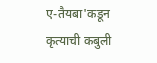ए-तैयबा'कडून कृत्याची कबुली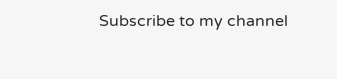Subscribe to my channel